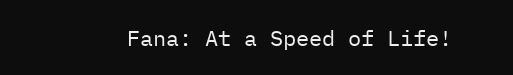Fana: At a Speed of Life!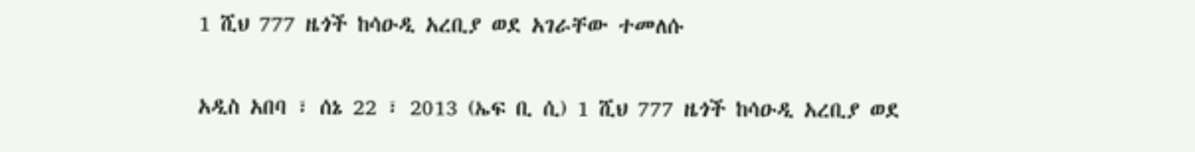1 ሺህ 777 ዜጎች ከሳዑዲ አረቢያ ወደ አገራቸው ተመለሱ

አዲስ አበባ ፣ ሰኔ 22 ፣ 2013 (ኤፍ ቢ ሲ) 1 ሺህ 777 ዜጎች ከሳዑዲ አረቢያ ወደ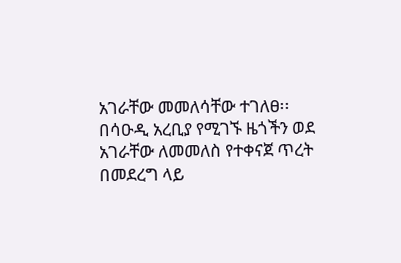አገራቸው መመለሳቸው ተገለፀ፡፡
በሳዑዲ አረቢያ የሚገኙ ዜጎችን ወደ አገራቸው ለመመለስ የተቀናጀ ጥረት በመደረግ ላይ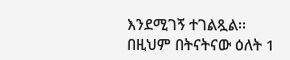እንደሚገኝ ተገልጿል፡፡
በዚህም በትናትናው ዕለት 1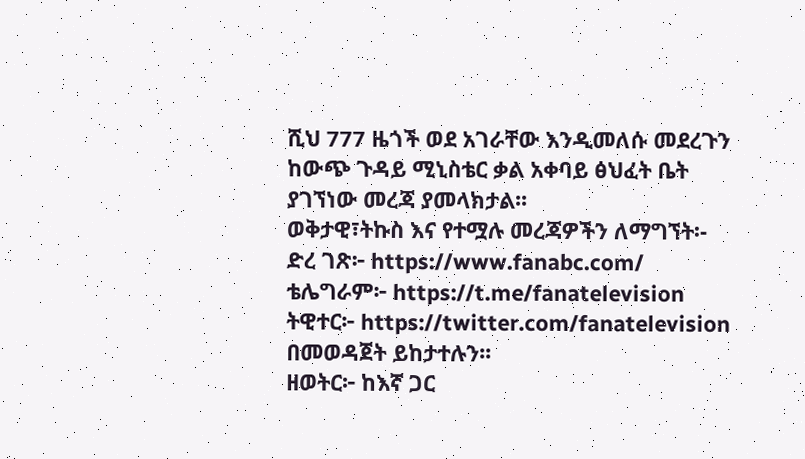ሺህ 777 ዜጎች ወደ አገራቸው እንዲመለሱ መደረጉን ከውጭ ጉዳይ ሚኒስቴር ቃል አቀባይ ፅህፈት ቤት ያገኘነው መረጃ ያመላክታል፡፡
ወቅታዊ፣ትኩስ እና የተሟሉ መረጃዎችን ለማግኘት፡-
ድረ ገጽ፦ https://www.fanabc.com/
ቴሌግራም፦ https://t.me/fanatelevision
ትዊተር፦ https://twitter.com/fanatelevision በመወዳጀት ይከታተሉን፡፡
ዘወትር፦ ከእኛ ጋር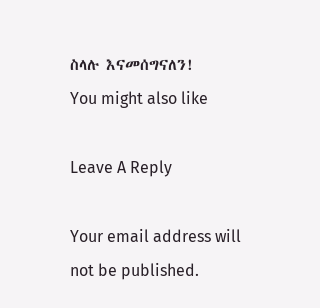ስላሉ እናመሰግናለን!
You might also like

Leave A Reply

Your email address will not be published.